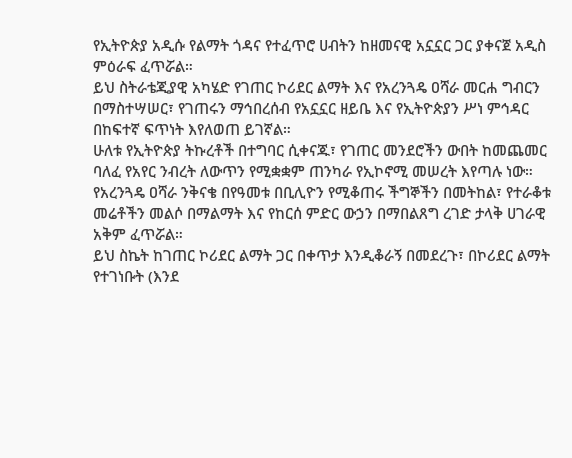የኢትዮጵያ አዲሱ የልማት ጎዳና የተፈጥሮ ሀብትን ከዘመናዊ አኗኗር ጋር ያቀናጀ አዲስ ምዕራፍ ፈጥሯል።
ይህ ስትራቴጂያዊ አካሄድ የገጠር ኮሪደር ልማት እና የአረንጓዴ ዐሻራ መርሐ ግብርን በማስተሣሠር፣ የገጠሩን ማኅበረሰብ የአኗኗር ዘይቤ እና የኢትዮጵያን ሥነ ምኅዳር በከፍተኛ ፍጥነት እየለወጠ ይገኛል።
ሁለቱ የኢትዮጵያ ትኩረቶች በተግባር ሲቀናጁ፣ የገጠር መንደሮችን ውበት ከመጨመር ባለፈ የአየር ንብረት ለውጥን የሚቋቋም ጠንካራ የኢኮኖሚ መሠረት እየጣሉ ነው።
የአረንጓዴ ዐሻራ ንቅናቄ በየዓመቱ በቢሊዮን የሚቆጠሩ ችግኞችን በመትከል፣ የተራቆቱ መሬቶችን መልሶ በማልማት እና የከርሰ ምድር ውኃን በማበልጸግ ረገድ ታላቅ ሀገራዊ አቅም ፈጥሯል።
ይህ ስኬት ከገጠር ኮሪደር ልማት ጋር በቀጥታ እንዲቆራኝ በመደረጉ፣ በኮሪደር ልማት የተገነቡት (እንደ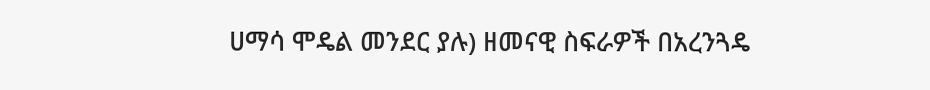ሀማሳ ሞዴል መንደር ያሉ) ዘመናዊ ስፍራዎች በአረንጓዴ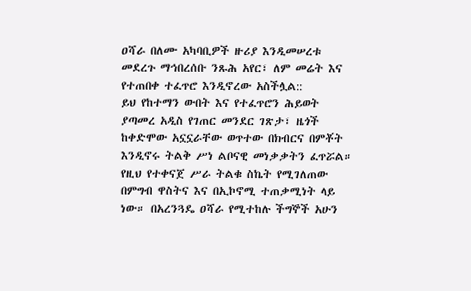ዐሻራ በለሙ አካባቢዎች ዙሪያ እንዲመሠረቱ መደረጉ ማኅበረሰቡ ንጹሕ አየር፣ ለም መሬት እና የተጠበቀ ተፈጥሮ እንዲኖረው አስችሏል::
ይህ የከተማን ውበት እና የተፈጥሮን ሕይወት ያጣመረ አዲስ የገጠር መንደር ገጽታ፣ ዜጎች ከቀድሞው አኗኗራቸው ወጥተው በክብርና በምቾት እንዲኖሩ ትልቅ ሥነ ልቦናዊ መነቃቃትን ፈጥሯል።
የዚህ የተቀናጀ ሥራ ትልቁ ስኬት የሚገለጠው በምግብ ዋስትና እና በኢኮኖሚ ተጠቃሚነት ላይ ነው። በአረንጓዴ ዐሻራ የሚተከሉ ችግኞች አሁን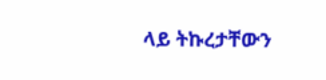ላይ ትኩረታቸውን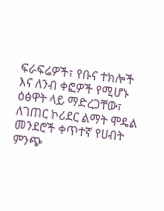ፍራፍሬዎች፣ የቡና ተክሎች እና ለንብ ቀፎዎች የሚሆኑ ዕፅዋት ላይ ማድረጋቸው፣ ለገጠር ኮሪደር ልማት ሞዴል መንደሮች ቀጥተኛ የሀብት ምንጭ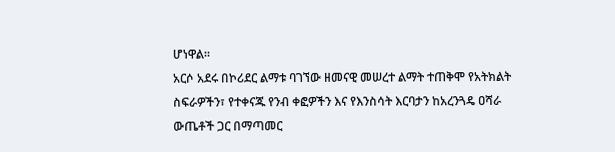ሆነዋል።
አርሶ አደሩ በኮሪደር ልማቱ ባገኘው ዘመናዊ መሠረተ ልማት ተጠቅሞ የአትክልት ስፍራዎችን፣ የተቀናጁ የንብ ቀፎዎችን እና የእንስሳት እርባታን ከአረንጓዴ ዐሻራ ውጤቶች ጋር በማጣመር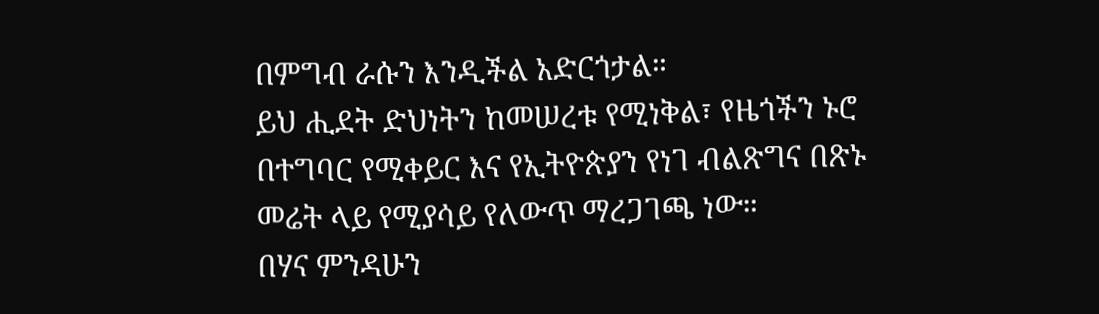በምግብ ራሱን እንዲችል አድርጎታል።
ይህ ሒደት ድህነትን ከመሠረቱ የሚነቅል፣ የዜጎችን ኑሮ በተግባር የሚቀይር እና የኢትዮጵያን የነገ ብልጽግና በጽኑ መሬት ላይ የሚያሳይ የለውጥ ማረጋገጫ ነው።
በሃና ምንዳሁን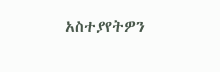አስተያየትዎን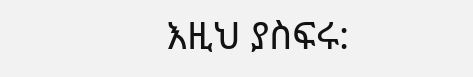እዚህ ያስፍሩ: